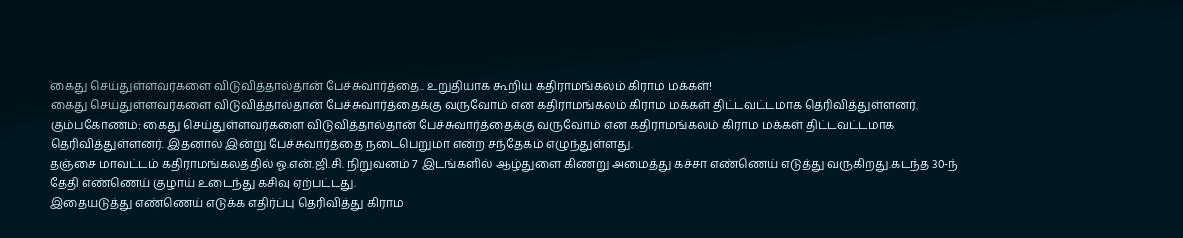கைது செய்துள்ளவர்களை விடுவித்தால்தான் பேச்சுவார்த்தை.. உறுதியாக கூறிய கதிராமங்கலம் கிராம மக்கள்!
கைது செய்துள்ளவர்களை விடுவித்தால்தான் பேச்சுவார்த்தைக்கு வருவோம் என கதிராமங்கலம் கிராம மக்கள் திட்டவட்டமாக தெரிவித்துள்ளனர்.
கும்பகோணம்: கைது செய்துள்ளவர்களை விடுவித்தால்தான் பேச்சுவார்த்தைக்கு வருவோம் என கதிராமங்கலம் கிராம மக்கள் திட்டவட்டமாக தெரிவித்துள்ளனர். இதனால் இன்று பேச்சுவார்த்தை நடைபெறுமா என்ற சந்தேகம் எழுந்துள்ளது.
தஞ்சை மாவட்டம் கதிராமங்கலத்தில் ஓ.என்.ஜி.சி. நிறுவனம் 7 இடங்களில் ஆழ்துளை கிணறு அமைத்து கச்சா எண்ணெய் எடுத்து வருகிறது.கடந்த 30-ந் தேதி எண்ணெய் குழாய் உடைந்து கசிவு ஏற்பட்டது.
இதையடுத்து எண்ணெய் எடுக்க எதிர்ப்பு தெரிவித்து கிராம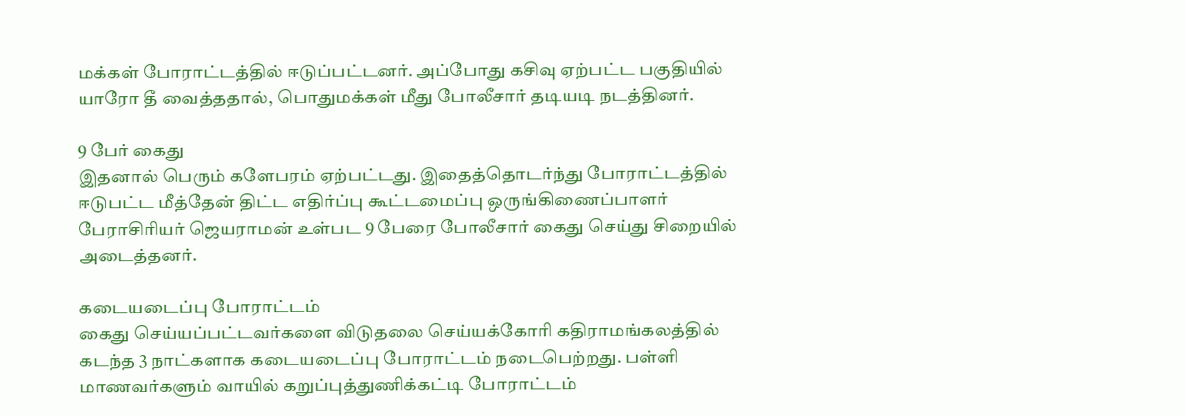மக்கள் போராட்டத்தில் ஈடுப்பட்டனர். அப்போது கசிவு ஏற்பட்ட பகுதியில் யாரோ தீ வைத்ததால், பொதுமக்கள் மீது போலீசார் தடியடி நடத்தினர்.

9 பேர் கைது
இதனால் பெரும் களேபரம் ஏற்பட்டது. இதைத்தொடர்ந்து போராட்டத்தில் ஈடுபட்ட மீத்தேன் திட்ட எதிர்ப்பு கூட்டமைப்பு ஒருங்கிணைப்பாளர் பேராசிரியர் ஜெயராமன் உள்பட 9 பேரை போலீசார் கைது செய்து சிறையில் அடைத்தனர்.

கடையடைப்பு போராட்டம்
கைது செய்யப்பட்டவர்களை விடுதலை செய்யக்கோரி கதிராமங்கலத்தில் கடந்த 3 நாட்களாக கடையடைப்பு போராட்டம் நடைபெற்றது. பள்ளி மாணவர்களும் வாயில் கறுப்புத்துணிக்கட்டி போராட்டம்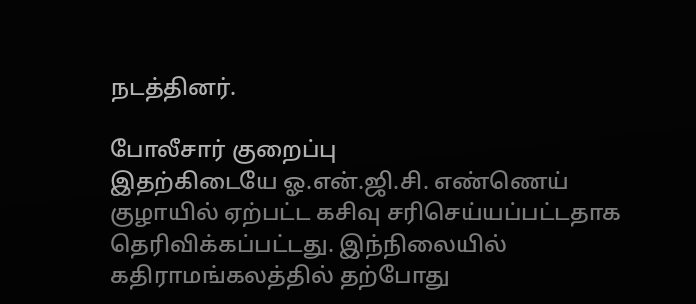நடத்தினர்.

போலீசார் குறைப்பு
இதற்கிடையே ஓ.என்.ஜி.சி. எண்ணெய் குழாயில் ஏற்பட்ட கசிவு சரிசெய்யப்பட்டதாக தெரிவிக்கப்பட்டது. இந்நிலையில் கதிராமங்கலத்தில் தற்போது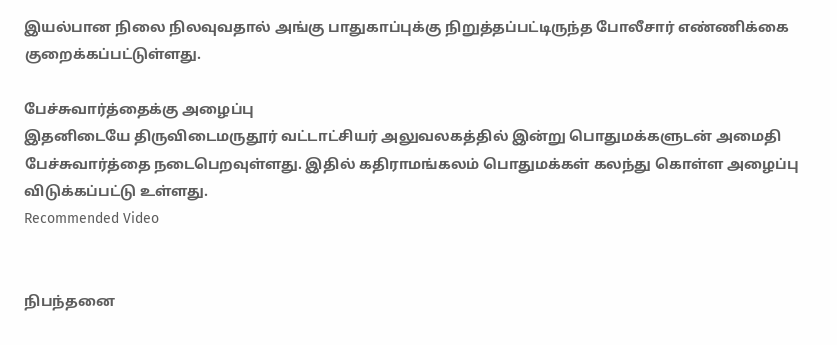இயல்பான நிலை நிலவுவதால் அங்கு பாதுகாப்புக்கு நிறுத்தப்பட்டிருந்த போலீசார் எண்ணிக்கை குறைக்கப்பட்டுள்ளது.

பேச்சுவார்த்தைக்கு அழைப்பு
இதனிடையே திருவிடைமருதூர் வட்டாட்சியர் அலுவலகத்தில் இன்று பொதுமக்களுடன் அமைதி பேச்சுவார்த்தை நடைபெறவுள்ளது. இதில் கதிராமங்கலம் பொதுமக்கள் கலந்து கொள்ள அழைப்பு விடுக்கப்பட்டு உள்ளது.
Recommended Video


நிபந்தனை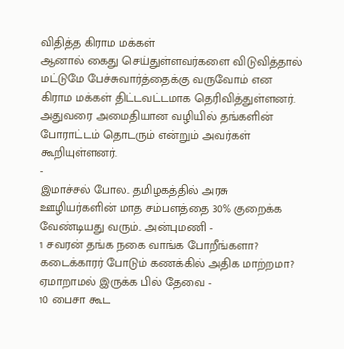விதித்த கிராம மக்கள்
ஆனால் கைது செய்துள்ளவர்களை விடுவித்தால் மட்டுமே பேச்சுவார்த்தைக்கு வருவோம் என கிராம மக்கள் திட்டவட்டமாக தெரிவித்துள்ளனர். அதுவரை அமைதியான வழியில் தங்களின் போராட்டம் தொடரும் என்றும் அவர்கள் கூறியுள்ளனர்.
-
இமாச்சல் போல.. தமிழகத்தில் அரசு ஊழியர்களின் மாத சம்பளத்தை 30% குறைக்க வேண்டியது வரும்.. அன்புமணி -
1 சவரன் தங்க நகை வாங்க போறீங்களா? கடைக்காரர் போடும் கணக்கில் அதிக மாற்றமா? ஏமாறாமல் இருக்க பில் தேவை -
10 பைசா கூட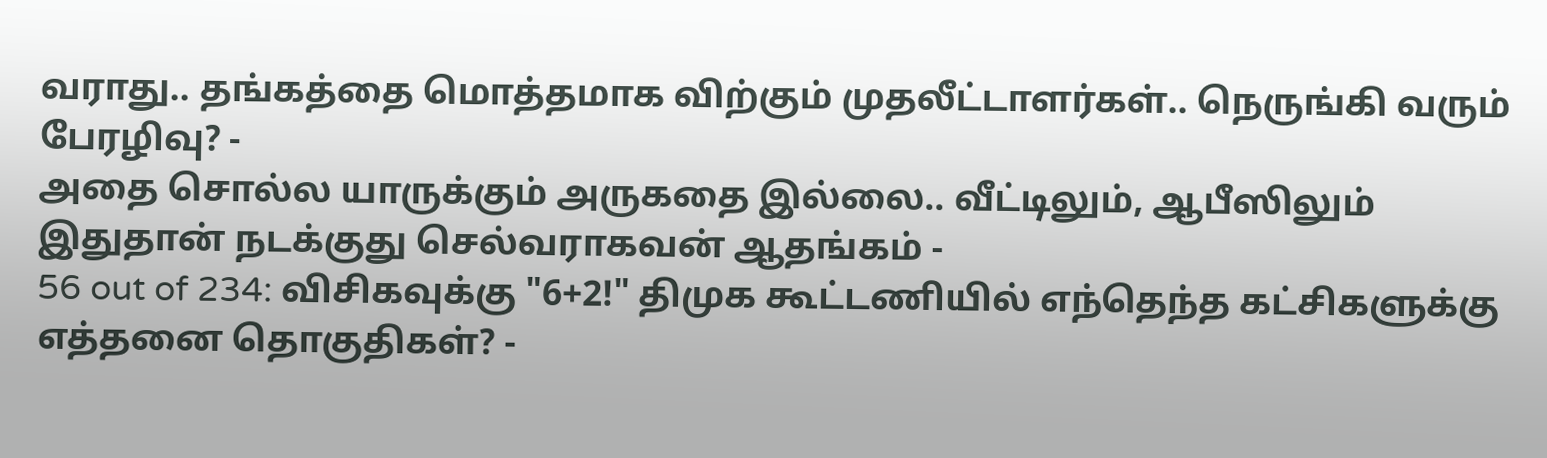வராது.. தங்கத்தை மொத்தமாக விற்கும் முதலீட்டாளர்கள்.. நெருங்கி வரும் பேரழிவு? -
அதை சொல்ல யாருக்கும் அருகதை இல்லை.. வீட்டிலும், ஆபீஸிலும் இதுதான் நடக்குது செல்வராகவன் ஆதங்கம் -
56 out of 234: விசிகவுக்கு "6+2!" திமுக கூட்டணியில் எந்தெந்த கட்சிகளுக்கு எத்தனை தொகுதிகள்? -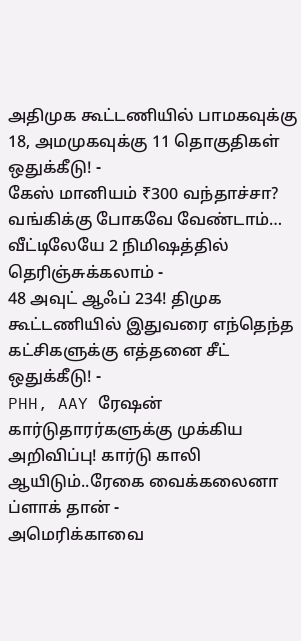அதிமுக கூட்டணியில் பாமகவுக்கு 18, அமமுகவுக்கு 11 தொகுதிகள் ஒதுக்கீடு! -
கேஸ் மானியம் ₹300 வந்தாச்சா? வங்கிக்கு போகவே வேண்டாம்… வீட்டிலேயே 2 நிமிஷத்தில் தெரிஞ்சுக்கலாம் -
48 அவுட் ஆஃப் 234! திமுக கூட்டணியில் இதுவரை எந்தெந்த கட்சிகளுக்கு எத்தனை சீட் ஒதுக்கீடு! -
PHH, AAY ரேஷன் கார்டுதாரர்களுக்கு முக்கிய அறிவிப்பு! கார்டு காலி ஆயிடும்..ரேகை வைக்கலைனா ப்ளாக் தான் -
அமெரிக்காவை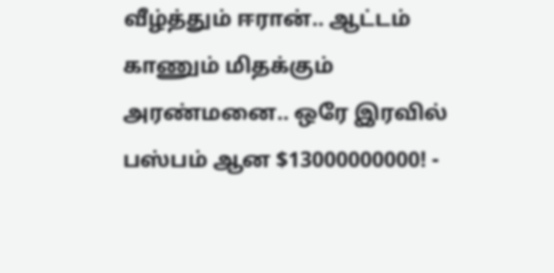வீழ்த்தும் ஈரான்.. ஆட்டம் காணும் மிதக்கும் அரண்மனை.. ஒரே இரவில் பஸ்பம் ஆன $13000000000! -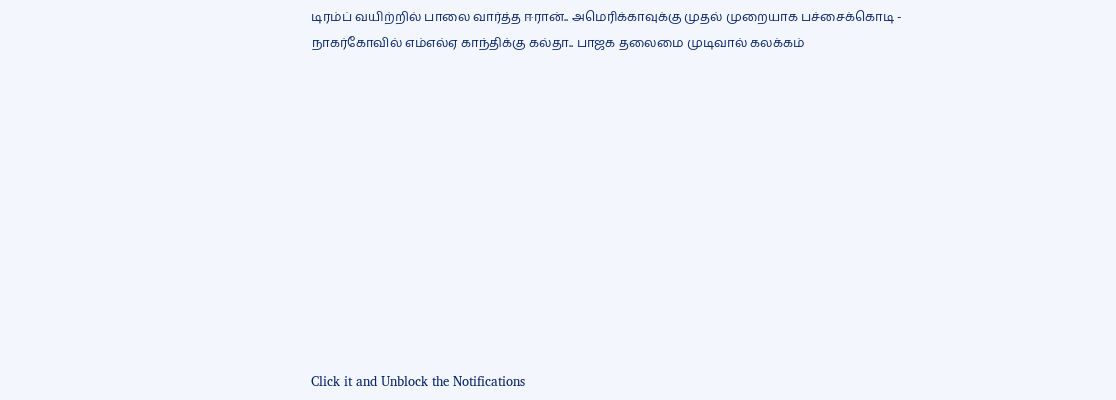டிரம்ப் வயிற்றில் பாலை வார்த்த ஈரான்.. அமெரிக்காவுக்கு முதல் முறையாக பச்சைக்கொடி -
நாகர்கோவில் எம்எல்ஏ காந்திக்கு கல்தா.. பாஜக தலைமை முடிவால் கலக்கம்












Click it and Unblock the Notifications